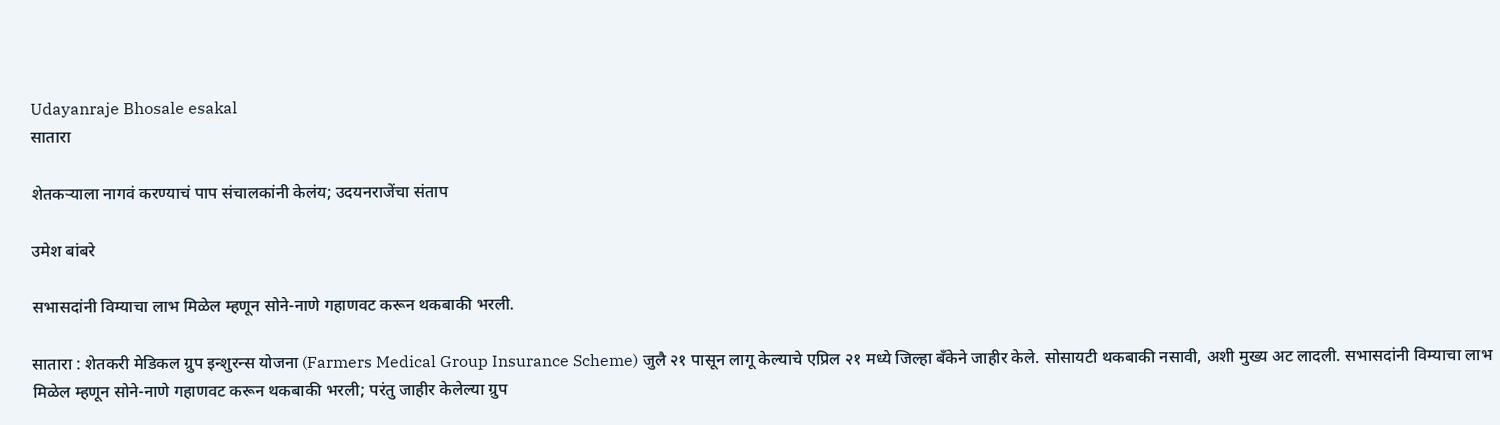Udayanraje Bhosale esakal
सातारा

शेतकऱ्याला नागवं करण्याचं पाप संचालकांनी केलंय; उदयनराजेंचा संताप

उमेश बांबरे

सभासदांनी विम्याचा लाभ मिळेल म्हणून सोने-नाणे गहाणवट करून थकबाकी भरली.

सातारा : शेतकरी मेडिकल ग्रुप इन्शुरन्स योजना (Farmers Medical Group Insurance Scheme) जुलै २१ पासून लागू केल्याचे एप्रिल २१ मध्ये जिल्हा बँकेने जाहीर केले. सोसायटी थकबाकी नसावी, अशी मुख्य अट लादली. सभासदांनी विम्याचा लाभ मिळेल म्हणून सोने-नाणे गहाणवट करून थकबाकी भरली; परंतु जाहीर केलेल्या ग्रुप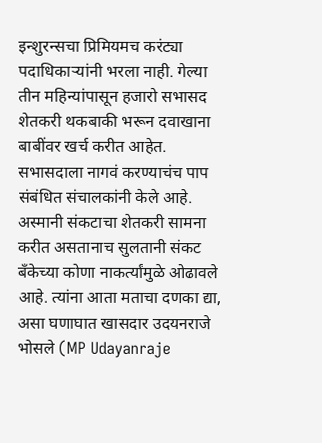इन्शुरन्सचा प्रिमियमच करंट्या पदाधिकाऱ्यांनी भरला नाही. गेल्या तीन महिन्यांपासून हजारो सभासद शेतकरी थकबाकी भरून दवाखाना बाबींवर खर्च करीत आहेत. सभासदाला नागवं करण्याचंच पाप संबंधित संचालकांनी केले आहे. अस्मानी संकटाचा शेतकरी सामना करीत असतानाच सुलतानी संकट बँकेच्या कोणा नाकर्त्यांमुळे ओढावले आहे. त्यांना आता मताचा दणका द्या, असा घणाघात खासदार उदयनराजे भोसले (MP Udayanraje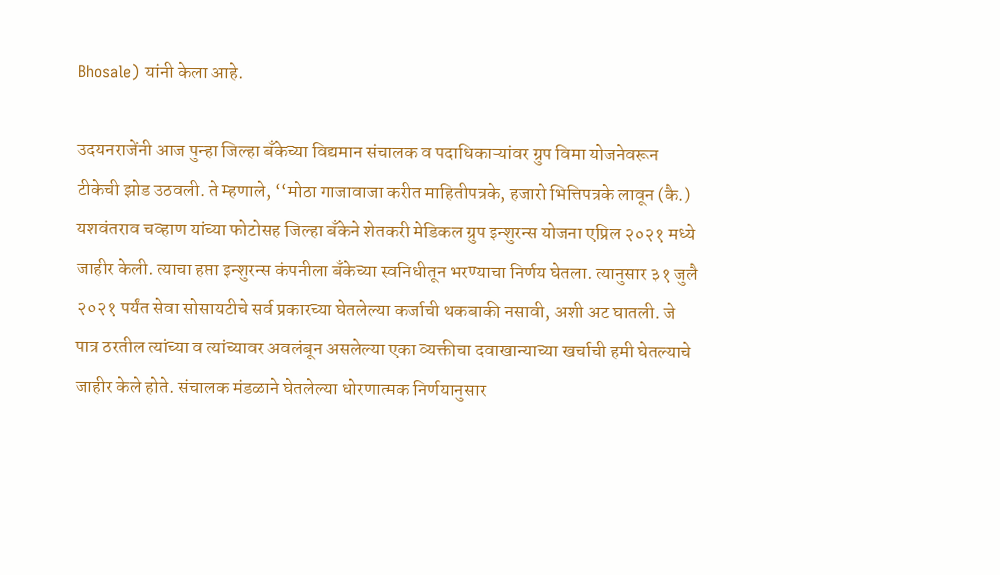Bhosale) यांनी केला आहे.

उदयनराजेंनी आज पुन्हा जिल्हा बँकेच्या विद्यमान संचालक व पदाधिकाऱ्यांवर ग्रुप विमा योजनेवरून टीकेची झोड उठवली. ते म्हणाले, ‘‘मोठा गाजावाजा करीत माहितीपत्रके, हजारो भित्तिपत्रके लावून (कै.) यशवंतराव चव्हाण यांच्या फोटोसह जिल्हा बँकेने शेतकरी मेडिकल ग्रुप इन्शुरन्स योजना एप्रिल २०२१ मध्ये जाहीर केली. त्याचा हप्ता इन्शुरन्स कंपनीला बँकेच्या स्वनिधीतून भरण्याचा निर्णय घेतला. त्यानुसार ३१ जुलै २०२१ पर्यंत सेवा सोसायटीचे सर्व प्रकारच्या घेतलेल्या कर्जाची थकबाकी नसावी, अशी अट घातली. जे पात्र ठरतील त्यांच्या व त्यांच्यावर अवलंबून असलेल्या एका व्यक्तीचा दवाखान्याच्या खर्चाची हमी घेतल्याचे जाहीर केले होते. संचालक मंडळाने घेतलेल्या धोरणात्मक निर्णयानुसार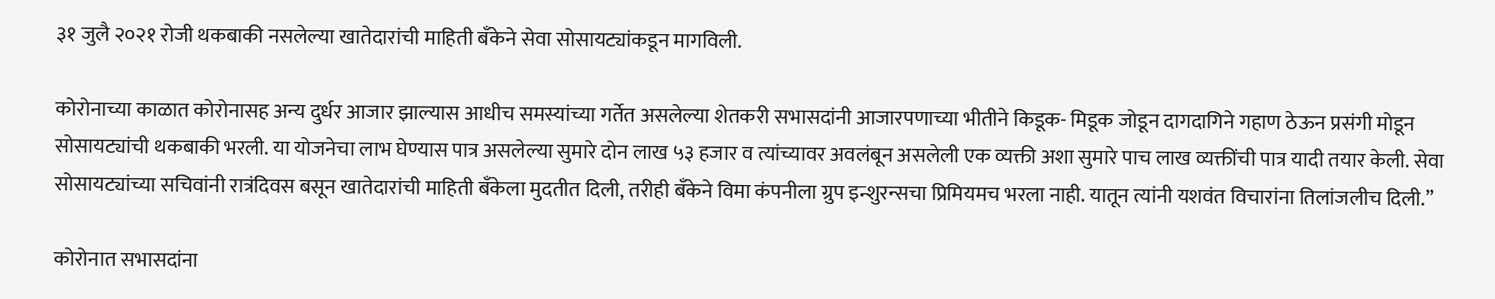३१ जुलै २०२१ रोजी थकबाकी नसलेल्या खातेदारांची माहिती बँकेने सेवा सोसायट्यांकडून मागविली.

कोरोनाच्या काळात कोरोनासह अन्य दुर्धर आजार झाल्यास आधीच समस्यांच्या गर्तेत असलेल्या शेतकरी सभासदांनी आजारपणाच्या भीतीने किडूक- मिडूक जोडून दागदागिने गहाण ठेऊन प्रसंगी मोडून सोसायट्यांची थकबाकी भरली. या योजनेचा लाभ घेण्यास पात्र असलेल्या सुमारे दोन लाख ५३ हजार व त्यांच्यावर अवलंबून असलेली एक व्यक्ती अशा सुमारे पाच लाख व्यक्तींची पात्र यादी तयार केली. सेवा सोसायट्यांच्या सचिवांनी रात्रंदिवस बसून खातेदारांची माहिती बॅंकेला मुदतीत दिली, तरीही बॅंकेने विमा कंपनीला ग्रुप इन्शुरन्सचा प्रिमियमच भरला नाही. यातून त्यांनी यशवंत विचारांना तिलांजलीच दिली.’’

कोरोनात सभासदांना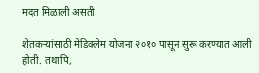मदत मिळाली असती

शेतकऱ्यांसाठी मेडिक्लेम योजना २०१० पासून सुरू करण्यात आली होती. तथापि,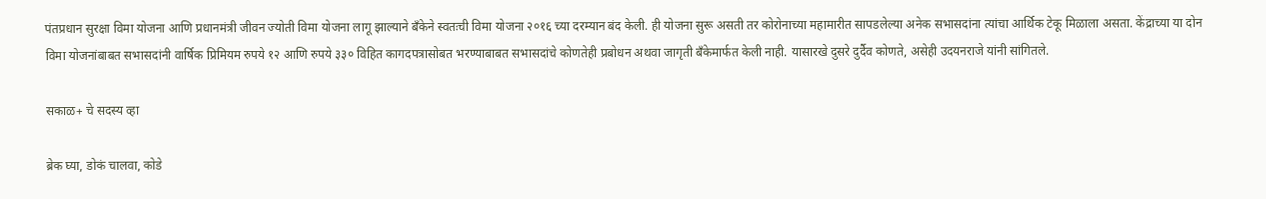पंतप्रधान सुरक्षा विमा योजना आणि प्रधानमंत्री जीवन ज्योती विमा योजना लागू झाल्याने बँकेने स्वतःची विमा योजना २०१६ च्या दरम्यान बंद केली. ही योजना सुरू असती तर कोरोनाच्या महामारीत सापडलेल्या अनेक सभासदांना त्यांचा आर्थिक टेकू मिळाला असता. केंद्राच्या या दोन विमा योजनांबाबत सभासदांनी वार्षिक प्रिमियम रुपये १२ आणि रुपये ३३० विहित कागदपत्रासोबत भरण्याबाबत सभासदांचे कोणतेही प्रबोधन अथवा जागृती बँकेमार्फत केली नाही. यासारखे दुसरे दुर्दैव कोणते, असेही उदयनराजे यांनी सांगितले.

सकाळ+ चे सदस्य व्हा

ब्रेक घ्या, डोकं चालवा, कोडे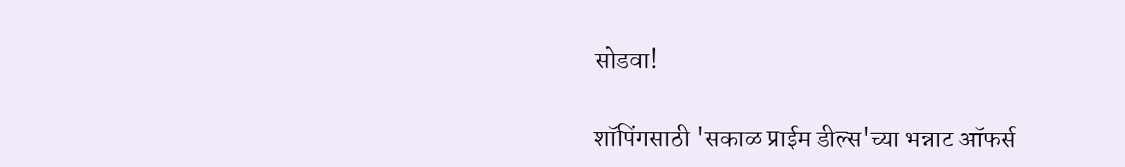सोडवा!

शॉपिंगसाठी 'सकाळ प्राईम डील्स'च्या भन्नाट ऑफर्स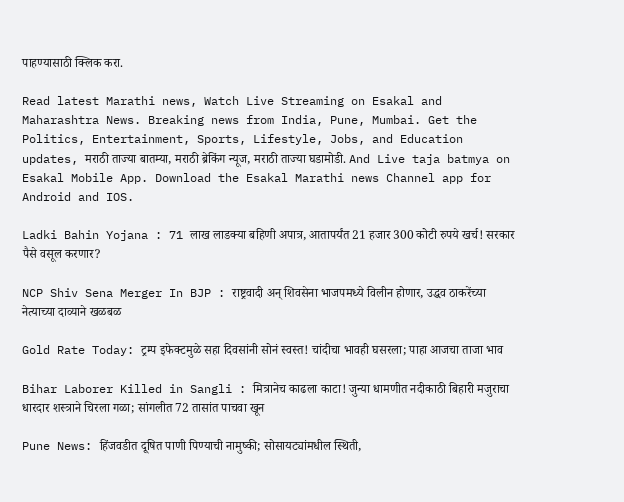पाहण्यासाठी क्लिक करा.

Read latest Marathi news, Watch Live Streaming on Esakal and Maharashtra News. Breaking news from India, Pune, Mumbai. Get the Politics, Entertainment, Sports, Lifestyle, Jobs, and Education updates, मराठी ताज्या बातम्या, मराठी ब्रेकिंग न्यूज, मराठी ताज्या घडामोडी. And Live taja batmya on Esakal Mobile App. Download the Esakal Marathi news Channel app for Android and IOS.

Ladki Bahin Yojana : 71 लाख लाडक्या बहिणी अपात्र, आतापर्यंत 21 हजार 300 कोटी रुपये खर्च! सरकार पैसे वसूल करणार?

NCP Shiv Sena Merger In BJP : राष्ट्रवादी अन् शिवसेना भाजपमध्ये विलीन होणार, उद्धव ठाकरेंच्या नेत्याच्या दाव्याने खळबळ

Gold Rate Today: ट्रम्प इफेक्टमुळे सहा दिवसांनी सोनं स्वस्त! चांदीचा भावही घसरला; पाहा आजचा ताजा भाव

Bihar Laborer Killed in Sangli : मित्रानेच काढला काटा! जुन्या धामणीत नदीकाठी बिहारी मजुराचा धारदार शस्त्राने चिरला गळा; सांगलीत 72 तासांत पाचवा खून

Pune News: हिंजवडीत दूषित पाणी पिण्याची नामुष्की; सोसायट्यांमधील स्थिती,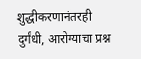शुद्धीकरणानंतरही दुर्गंधी, आरोग्याचा प्रश्न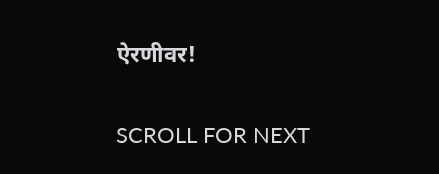ऐरणीवर!

SCROLL FOR NEXT